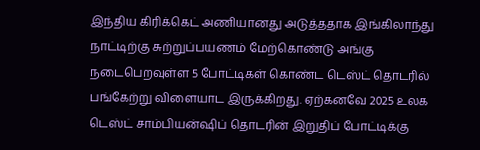இந்திய கிரிக்கெட் அணியானது அடுத்ததாக இங்கிலாந்து நாட்டிற்கு சுற்றுப்பயணம் மேற்கொண்டு அங்கு நடைபெறவுள்ள 5 போட்டிகள் கொண்ட டெஸ்ட் தொடரில் பங்கேற்று விளையாட இருக்கிறது. ஏற்கனவே 2025 உலக டெஸ்ட் சாம்பியன்ஷிப் தொடரின் இறுதிப் போட்டிக்கு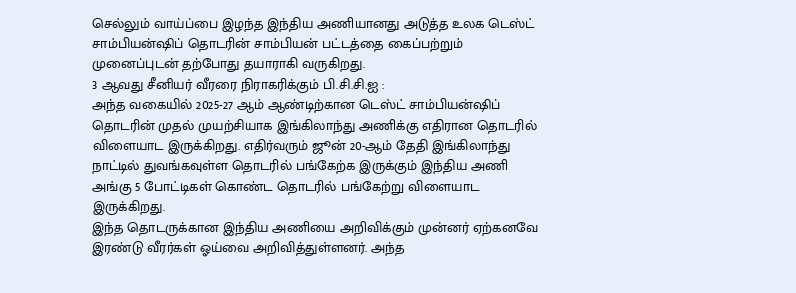செல்லும் வாய்ப்பை இழந்த இந்திய அணியானது அடுத்த உலக டெஸ்ட் சாம்பியன்ஷிப் தொடரின் சாம்பியன் பட்டத்தை கைப்பற்றும் முனைப்புடன் தற்போது தயாராகி வருகிறது.
3 ஆவது சீனியர் வீரரை நிராகரிக்கும் பி.சி.சி.ஐ :
அந்த வகையில் 2025-27 ஆம் ஆண்டிற்கான டெஸ்ட் சாம்பியன்ஷிப் தொடரின் முதல் முயற்சியாக இங்கிலாந்து அணிக்கு எதிரான தொடரில் விளையாட இருக்கிறது. எதிர்வரும் ஜூன் 20-ஆம் தேதி இங்கிலாந்து நாட்டில் துவங்கவுள்ள தொடரில் பங்கேற்க இருக்கும் இந்திய அணி அங்கு 5 போட்டிகள் கொண்ட தொடரில் பங்கேற்று விளையாட இருக்கிறது.
இந்த தொடருக்கான இந்திய அணியை அறிவிக்கும் முன்னர் ஏற்கனவே இரண்டு வீரர்கள் ஓய்வை அறிவித்துள்ளனர். அந்த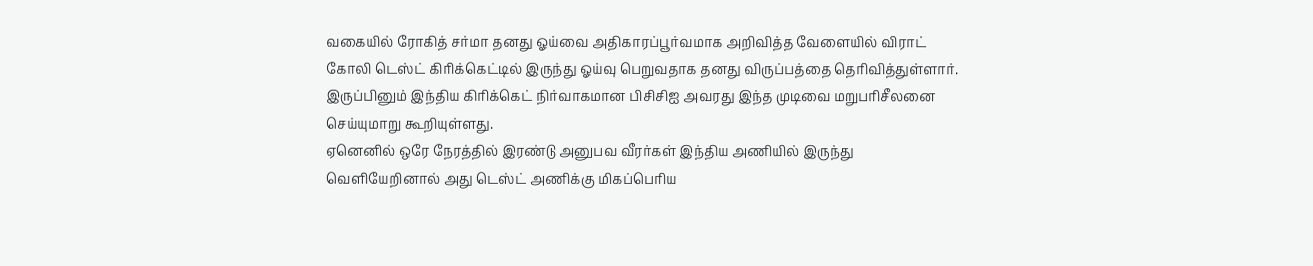வகையில் ரோகித் சர்மா தனது ஓய்வை அதிகாரப்பூர்வமாக அறிவித்த வேளையில் விராட் கோலி டெஸ்ட் கிரிக்கெட்டில் இருந்து ஓய்வு பெறுவதாக தனது விருப்பத்தை தெரிவித்துள்ளார். இருப்பினும் இந்திய கிரிக்கெட் நிர்வாகமான பிசிசிஐ அவரது இந்த முடிவை மறுபரிசீலனை செய்யுமாறு கூறியுள்ளது.
ஏனெனில் ஒரே நேரத்தில் இரண்டு அனுபவ வீரர்கள் இந்திய அணியில் இருந்து வெளியேறினால் அது டெஸ்ட் அணிக்கு மிகப்பெரிய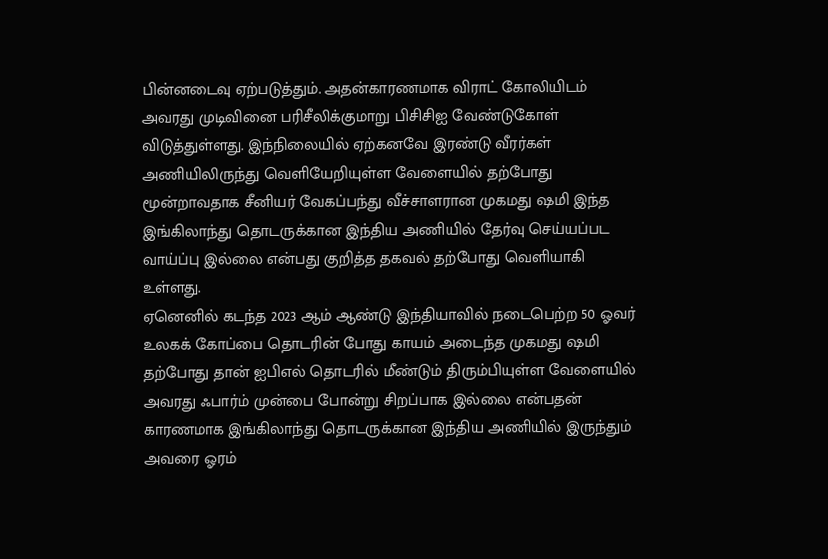பின்னடைவு ஏற்படுத்தும். அதன்காரணமாக விராட் கோலியிடம் அவரது முடிவினை பரிசீலிக்குமாறு பிசிசிஐ வேண்டுகோள் விடுத்துள்ளது. இந்நிலையில் ஏற்கனவே இரண்டு வீரர்கள் அணியிலிருந்து வெளியேறியுள்ள வேளையில் தற்போது மூன்றாவதாக சீனியர் வேகப்பந்து வீச்சாளரான முகமது ஷமி இந்த இங்கிலாந்து தொடருக்கான இந்திய அணியில் தேர்வு செய்யப்பட வாய்ப்பு இல்லை என்பது குறித்த தகவல் தற்போது வெளியாகி உள்ளது.
ஏனெனில் கடந்த 2023 ஆம் ஆண்டு இந்தியாவில் நடைபெற்ற 50 ஓவர் உலகக் கோப்பை தொடரின் போது காயம் அடைந்த முகமது ஷமி தற்போது தான் ஐபிஎல் தொடரில் மீண்டும் திரும்பியுள்ள வேளையில் அவரது ஃபார்ம் முன்பை போன்று சிறப்பாக இல்லை என்பதன் காரணமாக இங்கிலாந்து தொடருக்கான இந்திய அணியில் இருந்தும் அவரை ஓரம்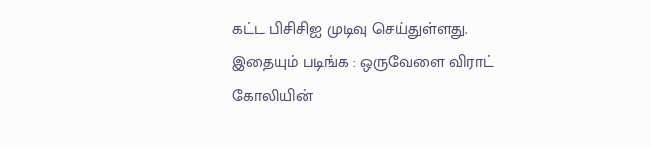கட்ட பிசிசிஐ முடிவு செய்துள்ளது.
இதையும் படிங்க : ஒருவேளை விராட் கோலியின்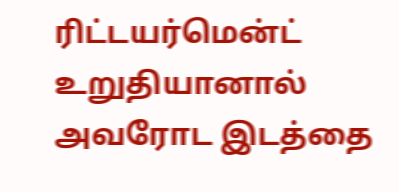ரிட்டயர்மென்ட் உறுதியானால் அவரோட இடத்தை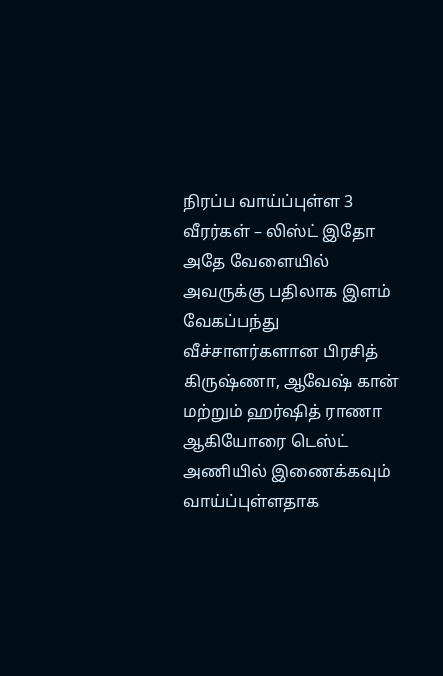நிரப்ப வாய்ப்புள்ள 3 வீரர்கள் – லிஸ்ட் இதோ
அதே வேளையில் அவருக்கு பதிலாக இளம் வேகப்பந்து வீச்சாளர்களான பிரசித் கிருஷ்ணா, ஆவேஷ் கான் மற்றும் ஹர்ஷித் ராணா ஆகியோரை டெஸ்ட் அணியில் இணைக்கவும் வாய்ப்புள்ளதாக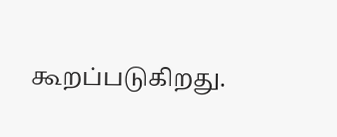கூறப்படுகிறது.